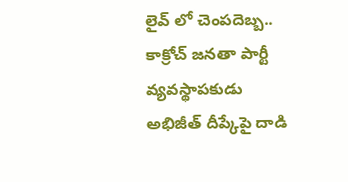లైవ్ లో చెంపదెబ్బ.. కాక్రోచ్ జనతా పార్టీ వ్యవస్థాపకుడు అభిజీత్ దీప్కేపై దాడి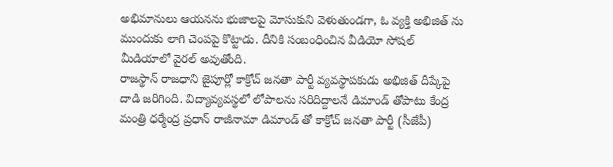అభిమానులు ఆయనను భుజాలపై మోసుకుని వెళుతుండగా, ఓ వ్యక్తి అభిజిత్ ను ముందుకు లాగి చెంపపై కొట్టాడు. దీనికి సంబంధించిన వీడియో సోషల్ మీడియాలో వైరల్ అవుతోంది.
రాజస్థాన్ రాజధాని జైపూర్లో కాక్రోచ్ జనతా పార్టీ వ్యవస్థాపకుడు అభిజిత్ దీప్కేపై దాడి జరిగింది. విద్యావ్యవస్థలో లోపాలను సరిదిద్దాలనే డిమాండ్ తోపాటు కేంద్ర మంత్రి ధర్మేంద్ర ప్రధాన్ రాజీనామా డిమాండ్ తో కాక్రోచ్ జనతా పార్టీ (సీజేపీ)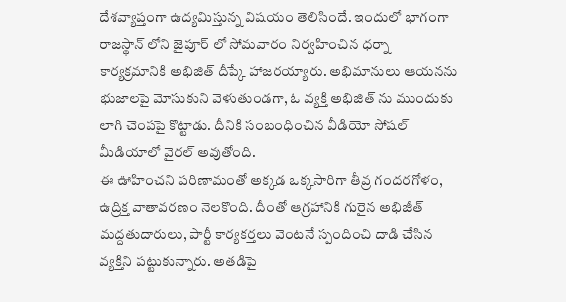దేశవ్యాప్తంగా ఉద్యమిస్తున్న విషయం తెలిసిందే. ఇందులో భాగంగా రాజస్థాన్ లోని జైపూర్ లో సోమవారం నిర్వహించిన ధర్నా కార్యక్రమానికి అభిజిత్ దీప్కే హాజరయ్యారు. అభిమానులు ఆయనను భుజాలపై మోసుకుని వెళుతుండగా, ఓ వ్యక్తి అభిజిత్ ను ముందుకు లాగి చెంపపై కొట్టాడు. దీనికి సంబంధించిన వీడియో సోషల్ మీడియాలో వైరల్ అవుతోంది.
ఈ ఊహించని పరిణామంతో అక్కడ ఒక్కసారిగా తీవ్ర గందరగోళం, ఉద్రిక్త వాతావరణం నెలకొంది. దీంతో ఆగ్రహానికి గురైన అభిజీత్ మద్దతుదారులు, పార్టీ కార్యకర్తలు వెంటనే స్పందించి దాడి చేసిన వ్యక్తిని పట్టుకున్నారు. అతడిపై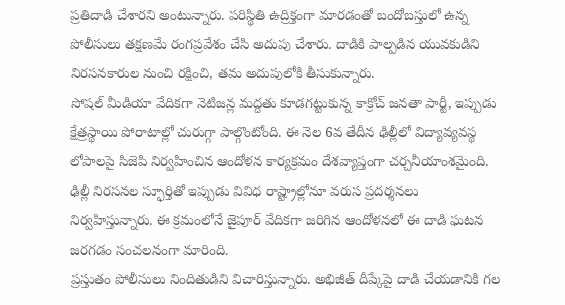ప్రతిదాడి చేశారని అంటున్నారు. పరిస్థితి ఉద్రిక్తంగా మారడంతో బందోబస్తులో ఉన్న పోలీసులు తక్షణమే రంగప్రవేశం చేసి అదుపు చేశారు. దాడికి పాల్పడిన యువకుడిని నిరసనకారుల నుంచి రక్షించి, తమ అదుపులోకి తీసుకున్నారు.
సోషల్ మీడియా వేదికగా నెటిజన్ల మద్దతు కూడగట్టుకున్న కాక్రోచ్ జనతా పార్టీ, ఇప్పుడు క్షేత్రస్థాయి పోరాటాల్లో చురుగ్గా పాల్గొంటోంది. ఈ నెల 6వ తేదీన ఢిల్లీలో విద్యావ్యవస్థ లోపాలపై సిజెపి నిర్వహించిన ఆందోళన కార్యక్రమం దేశవ్యాప్తంగా చర్చనీయాంశమైంది. ఢిల్లీ నిరసనల స్ఫూర్తితో ఇప్పుడు వివిధ రాష్ట్రాల్లోనూ వరుస ప్రదర్శనలు నిర్వహిస్తున్నారు. ఈ క్రమంలోనే జైపూర్ వేదికగా జరిగిన ఆందోళనలో ఈ దాడి ఘటన జరగడం సంచలనంగా మారింది.
ప్రస్తుతం పోలీసులు నిందితుడిని విచారిస్తున్నారు. అభిజీత్ దీప్కేపై దాడి చేయడానికి గల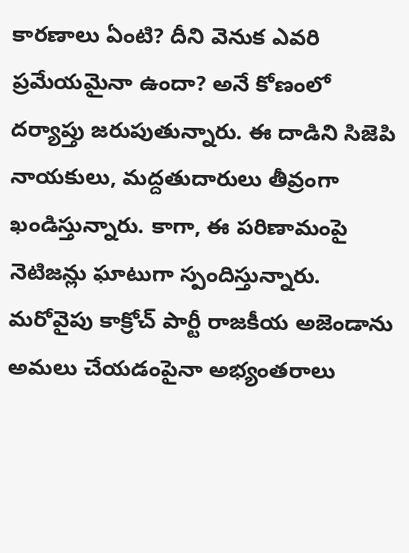కారణాలు ఏంటి? దీని వెనుక ఎవరి ప్రమేయమైనా ఉందా? అనే కోణంలో దర్యాప్తు జరుపుతున్నారు. ఈ దాడిని సిజెపి నాయకులు, మద్దతుదారులు తీవ్రంగా ఖండిస్తున్నారు. కాగా, ఈ పరిణామంపై నెటిజన్లు ఘాటుగా స్పందిస్తున్నారు. మరోవైపు కాక్రోచ్ పార్టీ రాజకీయ అజెండాను అమలు చేయడంపైనా అభ్యంతరాలు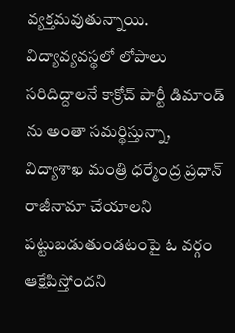వ్యక్తమవుతున్నాయి. విద్యావ్యవస్థలో లోపాలు సరిదిద్దాలనే కాక్రోచ్ పార్టీ డిమాండ్ ను అంతా సమర్థిస్తున్నా, విద్యాశాఖ మంత్రి ధర్మేంద్ర ప్రధాన్ రాజీనామా చేయాలని పట్టుబడుతుండటంపై ఓ వర్గం ఆక్షేపిస్తోందని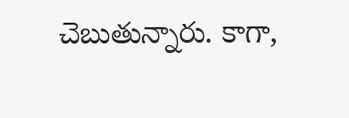చెబుతున్నారు. కాగా,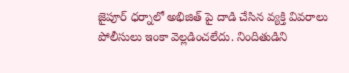జైపూర్ ధర్నాలో అభిజిత్ పై దాడి చేసిన వ్యక్తి వివరాలు పోలీసులు ఇంకా వెల్లడించలేదు. నిందితుడిని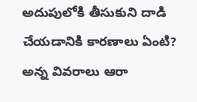అదుపులోకి తీసుకుని దాడి చేయడానికి కారణాలు ఏంటి? అన్న వివరాలు ఆరా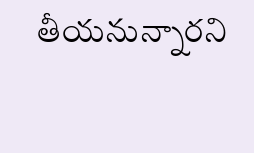తీయనున్నారని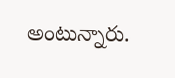అంటున్నారు.